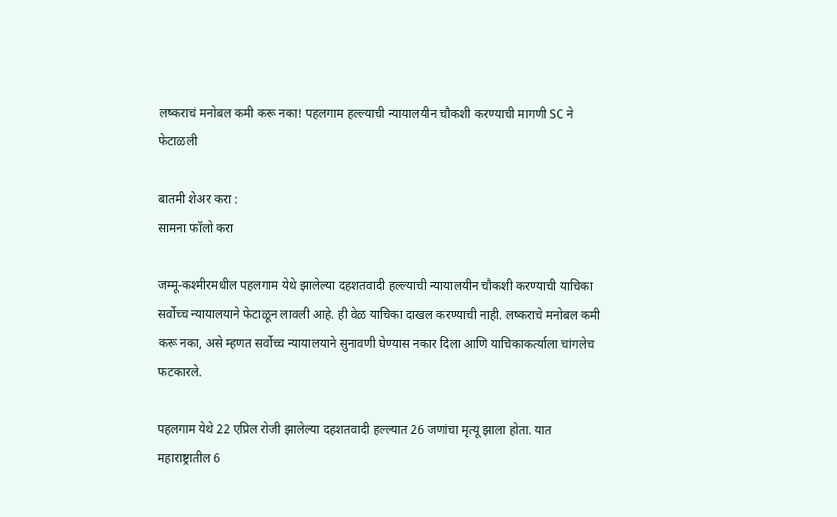लष्कराचं मनोबल कमी करू नका! पहलगाम हल्ल्याची न्यायालयीन चौकशी करण्याची मागणी SC ने फेटाळली

बातमी शेअर करा :
सामना फॉलो करा

जम्मू-कश्मीरमधील पहलगाम येथे झालेल्या दहशतवादी हल्ल्याची न्यायालयीन चौकशी करण्याची याचिका सर्वोच्च न्यायालयाने फेटाळून लावली आहे. ही वेळ याचिका दाखल करण्याची नाही. लष्कराचे मनोबल कमी करू नका, असे म्हणत सर्वोच्च न्यायालयाने सुनावणी घेण्यास नकार दिला आणि याचिकाकर्त्याला चांगलेच फटकारले.

पहलगाम येथे 22 एप्रिल रोजी झालेल्या दहशतवादी हल्ल्यात 26 जणांचा मृत्यू झाला होता. यात महाराष्ट्रातील 6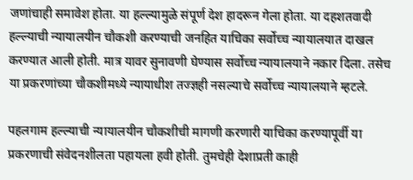जणांचाही समावेश होता. या हल्ल्यामुळे संपूर्ण देश हादरून गेला होता. या दहशतवादी हल्ल्याची न्यायालयीन चौकशी करण्याची जनहित याचिका सर्वोच्च न्यायालयात दाखल करण्यात आली होती. मात्र यावर सुनावणी घेण्यास सर्वोच्च न्यायालयाने नकार दिला. तसेच या प्रकरणांच्या चौकशीमध्ये न्यायाधीश तज्ज्ञही नसल्याचे सर्वोच्च न्यायालयाने म्हटले.

पहलगाम हल्ल्याची न्यायालयीन चौकशीची मागणी करणारी याचिका करण्यापूर्वी या प्रकरणाची संवेदनशीलता पहायला हवी होती. तुमचेही देशाप्रती काही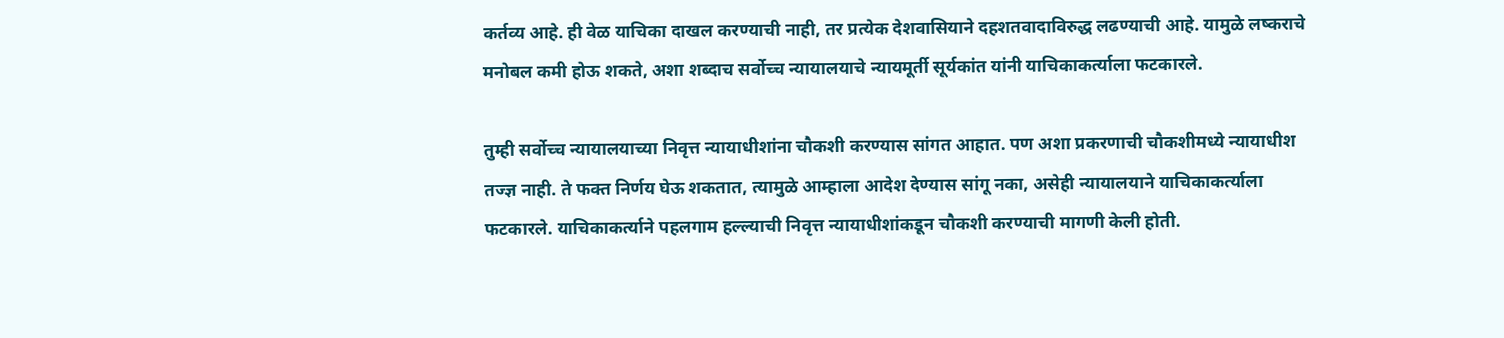कर्तव्य आहे. ही वेळ याचिका दाखल करण्याची नाही, तर प्रत्येक देशवासियाने दहशतवादाविरुद्ध लढण्याची आहे. यामुळे लष्कराचे मनोबल कमी होऊ शकते, अशा शब्दाच सर्वोच्च न्यायालयाचे न्यायमूर्ती सूर्यकांत यांनी याचिकाकर्त्याला फटकारले.

तुम्ही सर्वोच्च न्यायालयाच्या निवृत्त न्यायाधीशांना चौकशी करण्यास सांगत आहात. पण अशा प्रकरणाची चौकशीमध्ये न्यायाधीश तज्ज्ञ नाही. ते फक्त निर्णय घेऊ शकतात, त्यामुळे आम्हाला आदेश देण्यास सांगू नका, असेही न्यायालयाने याचिकाकर्त्याला फटकारले. याचिकाकर्त्याने पहलगाम हल्ल्याची निवृत्त न्यायाधीशांकडून चौकशी करण्याची मागणी केली होती.